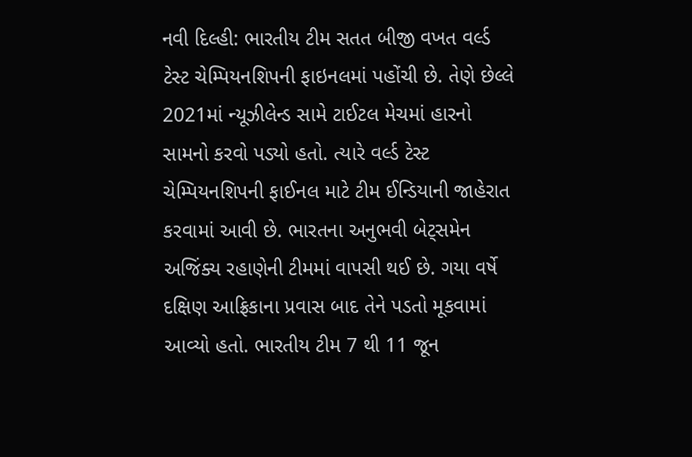નવી દિલ્હી: ભારતીય ટીમ સતત બીજી વખત વર્લ્ડ ટેસ્ટ ચેમ્પિયનશિપની ફાઇનલમાં પહોંચી છે. તેણે છેલ્લે 2021માં ન્યૂઝીલેન્ડ સામે ટાઈટલ મેચમાં હારનો સામનો કરવો પડ્યો હતો. ત્યારે વર્લ્ડ ટેસ્ટ ચેમ્પિયનશિપની ફાઈનલ માટે ટીમ ઈન્ડિયાની જાહેરાત કરવામાં આવી છે. ભારતના અનુભવી બેટ્સમેન અજિંક્ય રહાણેની ટીમમાં વાપસી થઈ છે. ગયા વર્ષે દક્ષિણ આફ્રિકાના પ્રવાસ બાદ તેને પડતો મૂકવામાં આવ્યો હતો. ભારતીય ટીમ 7 થી 11 જૂન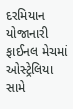દરમિયાન યોજાનારી ફાઈનલ મેચમાં ઓસ્ટ્રેલિયા સામે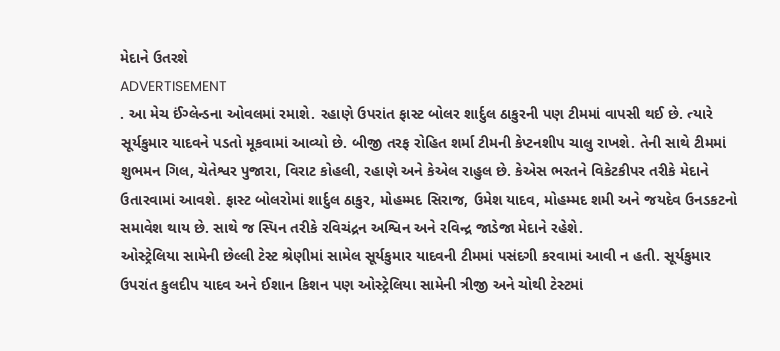મેદાને ઉતરશે
ADVERTISEMENT
. આ મેચ ઈંગ્લેન્ડના ઓવલમાં રમાશે. રહાણે ઉપરાંત ફાસ્ટ બોલર શાર્દુલ ઠાકુરની પણ ટીમમાં વાપસી થઈ છે. ત્યારે સૂર્યકુમાર યાદવને પડતો મૂકવામાં આવ્યો છે. બીજી તરફ રોહિત શર્મા ટીમની કેપ્ટનશીપ ચાલુ રાખશે. તેની સાથે ટીમમાં શુભમન ગિલ, ચેતેશ્વર પુજારા, વિરાટ કોહલી, રહાણે અને કેએલ રાહુલ છે. કેએસ ભરતને વિકેટકીપર તરીકે મેદાને ઉતારવામાં આવશે. ફાસ્ટ બોલરોમાં શાર્દુલ ઠાકુર, મોહમ્મદ સિરાજ, ઉમેશ યાદવ, મોહમ્મદ શમી અને જયદેવ ઉનડકટનો સમાવેશ થાય છે. સાથે જ સ્પિન તરીકે રવિચંદ્રન અશ્વિન અને રવિન્દ્ર જાડેજા મેદાને રહેશે.
ઓસ્ટ્રેલિયા સામેની છેલ્લી ટેસ્ટ શ્રેણીમાં સામેલ સૂર્યકુમાર યાદવની ટીમમાં પસંદગી કરવામાં આવી ન હતી. સૂર્યકુમાર ઉપરાંત કુલદીપ યાદવ અને ઈશાન કિશન પણ ઓસ્ટ્રેલિયા સામેની ત્રીજી અને ચોથી ટેસ્ટમાં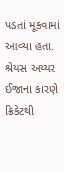પડતાં મૂકવામાં આવ્યા હતા. શ્રેયસ અય્યર ઈજાના કારણે ક્રિકેટથી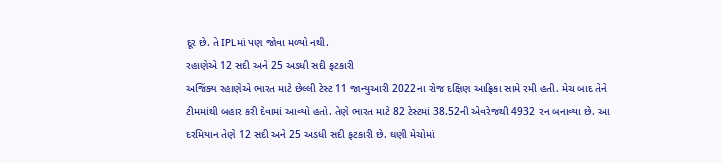દૂર છે. તે IPLમાં પણ જોવા મળ્યો નથી.
રહાણેએ 12 સદી અને 25 અડધી સદી ફટકારી
અજિંક્ય રહાણેએ ભારત માટે છેલ્લી ટેસ્ટ 11 જાન્યુઆરી 2022ના રોજ દક્ષિણ આફ્રિકા સામે રમી હતી. મેચ બાદ તેને ટીમમાંથી બહાર કરી દેવામાં આવ્યો હતો. તેણે ભારત માટે 82 ટેસ્ટમાં 38.52ની એવરેજથી 4932 રન બનાવ્યા છે. આ દરમિયાન તેણે 12 સદી અને 25 અડધી સદી ફટકારી છે. ઘણી મેચોમાં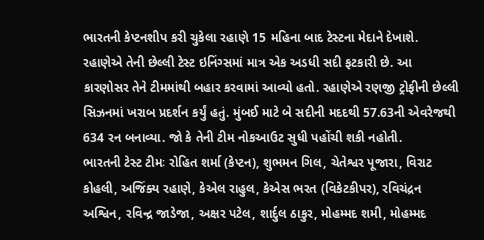ભારતની કેપ્ટનશીપ કરી ચુકેલા રહાણે 15 મહિના બાદ ટેસ્ટના મેદાને દેખાશે. રહાણેએ તેની છેલ્લી ટેસ્ટ ઇનિંગ્સમાં માત્ર એક અડધી સદી ફટકારી છે. આ કારણોસર તેને ટીમમાંથી બહાર કરવામાં આવ્યો હતો. રહાણેએ રણજી ટ્રોફીની છેલ્લી સિઝનમાં ખરાબ પ્રદર્શન કર્યું હતું. મુંબઈ માટે બે સદીની મદદથી 57.63ની એવરેજથી 634 રન બનાવ્યા. જો કે તેની ટીમ નોકઆઉટ સુધી પહોંચી શકી નહોતી.
ભારતની ટેસ્ટ ટીમઃ રોહિત શર્મા (કેપ્ટન), શુભમન ગિલ, ચેતેશ્વર પૂજારા, વિરાટ કોહલી, અજિંક્ય રહાણે, કેએલ રાહુલ, કેએસ ભરત (વિકેટકીપર), રવિચંદ્રન અશ્વિન, રવિન્દ્ર જાડેજા, અક્ષર પટેલ, શાર્દુલ ઠાકુર, મોહમ્મદ શમી, મોહમ્મદ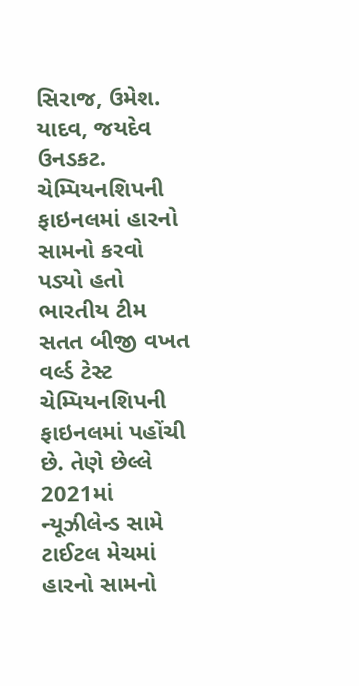સિરાજ, ઉમેશ. યાદવ, જયદેવ ઉનડકટ.
ચેમ્પિયનશિપની ફાઇનલમાં હારનો સામનો કરવો પડ્યો હતો
ભારતીય ટીમ સતત બીજી વખત વર્લ્ડ ટેસ્ટ ચેમ્પિયનશિપની ફાઇનલમાં પહોંચી છે. તેણે છેલ્લે 2021માં ન્યૂઝીલેન્ડ સામે ટાઈટલ મેચમાં હારનો સામનો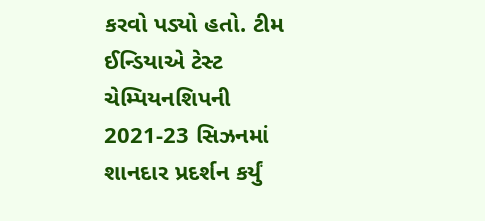કરવો પડ્યો હતો. ટીમ ઈન્ડિયાએ ટેસ્ટ ચેમ્પિયનશિપની 2021-23 સિઝનમાં શાનદાર પ્રદર્શન કર્યું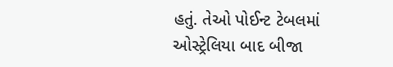હતું. તેઓ પોઈન્ટ ટેબલમાં ઓસ્ટ્રેલિયા બાદ બીજા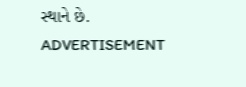સ્થાને છે.
ADVERTISEMENT